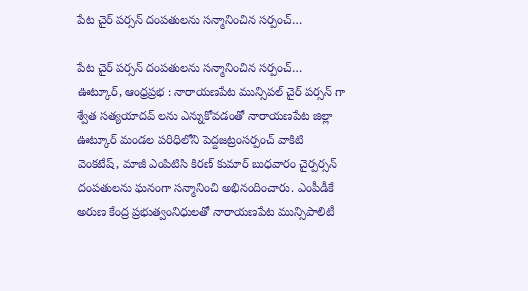పేట చైర్ పర్సన్ దంపతులను సన్మానించిన సర్పంచ్…

పేట చైర్ పర్సన్ దంపతులను సన్మానించిన సర్పంచ్…
ఊట్కూర్, ఆంధ్రప్రభ : నారాయణపేట మున్సిపల్ చైర్ పర్సన్ గా శ్వేత సత్యయాదవ్ లను ఎన్నుకోవడంతో నారాయణపేట జిల్లా ఊట్కూర్ మండల పరిధిలోని పెద్దజట్రంసర్పంచ్ వాకిటి వెంకటేష్, మాజీ ఎంపిటిసి కిరణ్ కుమార్ బుధవారం చైర్పర్సన్ దంపతులను ఘనంగా సన్మానించి అభినందించారు. ఎంపీడీకే అరుణ కేంద్ర ప్రభుత్వంనిధులతో నారాయణపేట మున్సిపాలిటీ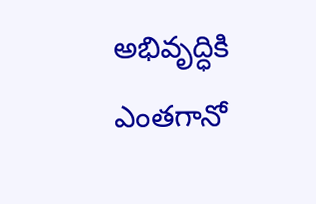అభివృద్ధికి ఎంతగానో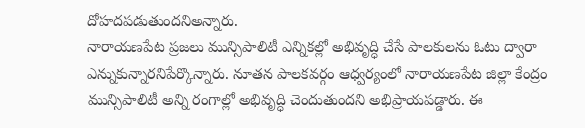దోహదపడుతుందనిఅన్నారు.
నారాయణపేట ప్రజలు మున్సిపాలిటీ ఎన్నికల్లో అభివృద్ధి చేసే పాలకులను ఓటు ద్వారా ఎన్నుకున్నారనిపేర్కొన్నారు. నూతన పాలకవర్గం ఆధ్వర్యంలో నారాయణపేట జిల్లా కేంద్రం మున్సిపాలిటీ అన్ని రంగాల్లో అభివృద్ధి చెందుతుందని అభిప్రాయపడ్డారు. ఈ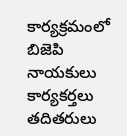కార్యక్రమంలో బిజెపి నాయకులు కార్యకర్తలు తదితరులు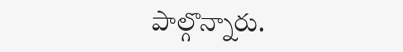పాల్గొన్నారు.